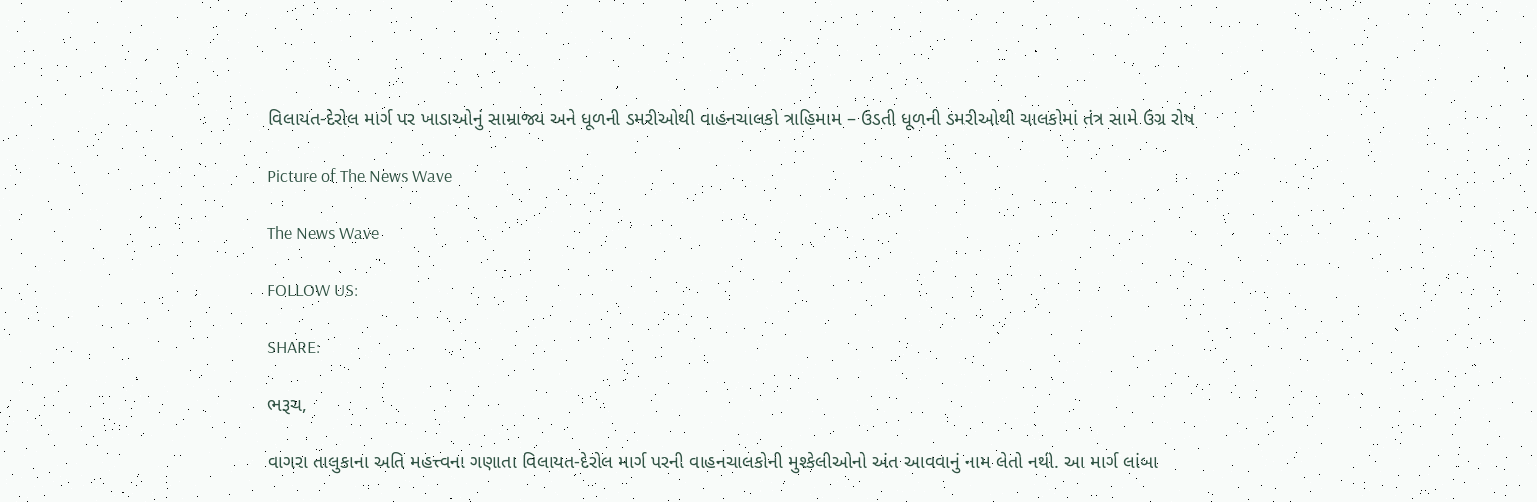વિલાયત-દેરોલ માર્ગ પર ખાડાઓનું સામ્રાજ્ય અને ધૂળની ડમરીઓથી વાહનચાલકો ત્રાહિમામ – ઉડતી ધૂળની ડમરીઓથી ચાલકોમાં તંત્ર સામે ઉગ્ર રોષ

Picture of The News Wave

The News Wave

FOLLOW US:

SHARE:

ભરૂચ,

વાગરા તાલુકાના અતિ મહત્ત્વના ગણાતા વિલાયત-દેરોલ માર્ગ પરની વાહનચાલકોની મુશ્કેલીઓનો અંત આવવાનું નામ લેતો નથી. આ માર્ગ લાંબા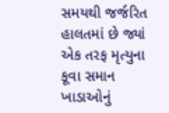સમયથી જર્જરિત હાલતમાં છે જ્યાં એક તરફ મૃત્યુના કૂવા સમાન ખાડાઓનું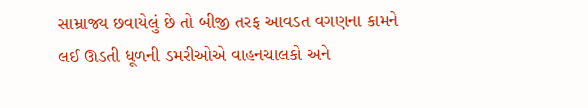સામ્રાજ્ય છવાયેલું છે તો બીજી તરફ આવડત વગણના કામને લઈ ઊડતી ધૂળની ડમરીઓએ વાહનચાલકો અને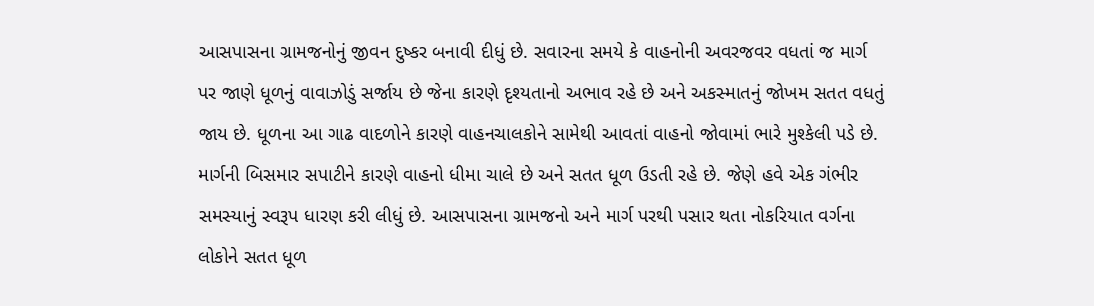આસપાસના ગ્રામજનોનું જીવન દુષ્કર બનાવી દીધું છે. સવારના સમયે કે વાહનોની અવરજવર વધતાં જ માર્ગ પર જાણે ધૂળનું વાવાઝોડું સર્જાય છે જેના કારણે દૃશ્યતાનો અભાવ રહે છે અને અકસ્માતનું જોખમ સતત વધતું જાય છે. ધૂળના આ ગાઢ વાદળોને કારણે વાહનચાલકોને સામેથી આવતાં વાહનો જોવામાં ભારે મુશ્કેલી પડે છે. માર્ગની બિસમાર સપાટીને કારણે વાહનો ધીમા ચાલે છે અને સતત ધૂળ ઉડતી રહે છે. જેણે હવે એક ગંભીર સમસ્યાનું સ્વરૂપ ધારણ કરી લીધું છે. આસપાસના ગ્રામજનો અને માર્ગ પરથી પસાર થતા નોકરિયાત વર્ગના લોકોને સતત ધૂળ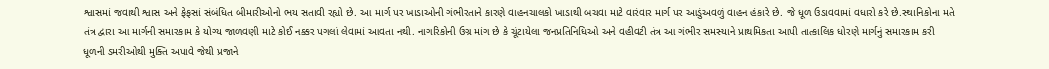શ્વાસમાં જવાથી શ્વાસ અને ફેફસાં સંબંધિત બીમારીઓનો ભય સતાવી રહ્યો છે. આ માર્ગ પર ખાડાઓની ગંભીરતાને કારણે વાહનચાલકો ખાડાથી બચવા માટે વારંવાર માર્ગ પર આડુંઅવળું વાહન હંકારે છે. જે ધૂળ ઉડાવવામાં વધારો કરે છે.સ્થાનિકોના મતે તંત્ર દ્વારા આ માર્ગની સમારકામ કે યોગ્ય જાળવણી માટે કોઈ નક્કર પગલાં લેવામાં આવતા નથી. નાગરિકોની ઉગ્ર માંગ છે કે ચૂંટાયેલા જનપ્રતિનિધિઓ અને વહીવટી તંત્ર આ ગંભીર સમસ્યાને પ્રાથમિકતા આપી તાત્કાલિક ધોરણે માર્ગનું સમારકામ કરી ધૂળની ડમરીઓથી મુક્તિ અપાવે જેથી પ્રજાને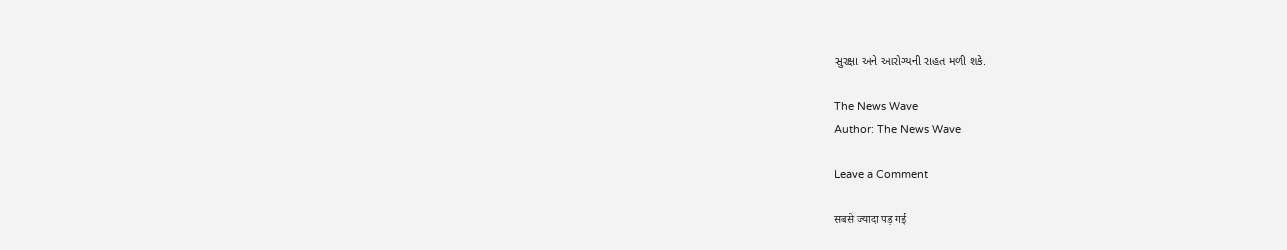સુરક્ષા અને આરોગ્યની રાહત મળી શકે.

The News Wave
Author: The News Wave

Leave a Comment

सबसे ज्यादा पड़ गई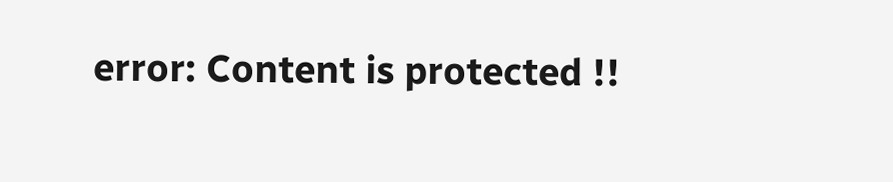error: Content is protected !!